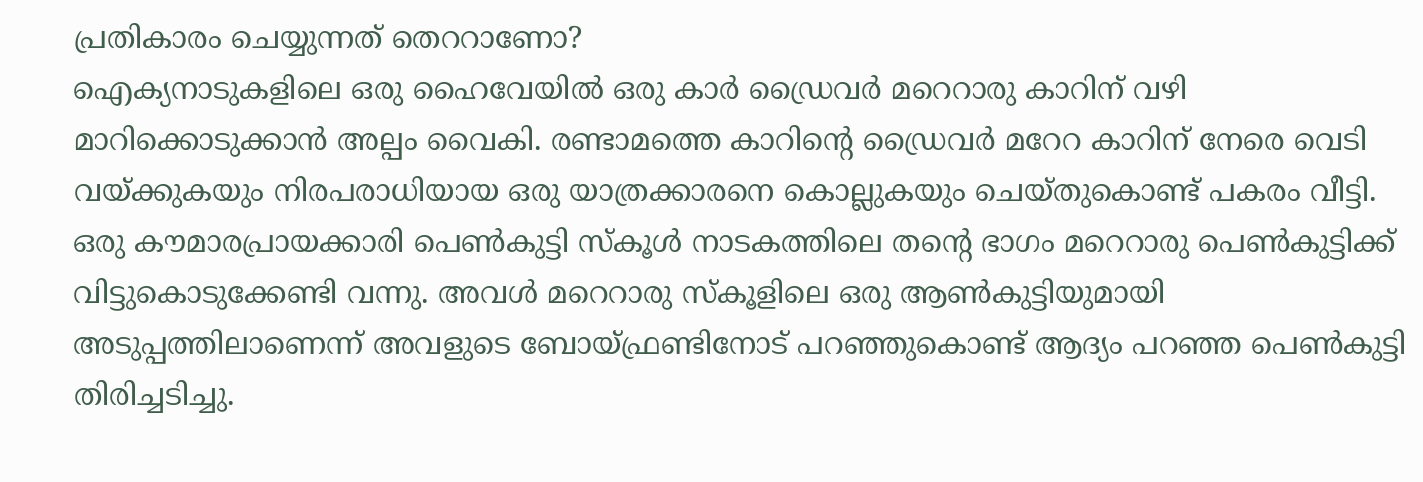പ്രതികാരം ചെയ്യുന്നത് തെററാണോ?
ഐക്യനാടുകളിലെ ഒരു ഹൈവേയിൽ ഒരു കാർ ഡ്രൈവർ മറെറാരു കാറിന് വഴി മാറിക്കൊടുക്കാൻ അല്പം വൈകി. രണ്ടാമത്തെ കാറിന്റെ ഡ്രൈവർ മറേറ കാറിന് നേരെ വെടി വയ്ക്കുകയും നിരപരാധിയായ ഒരു യാത്രക്കാരനെ കൊല്ലുകയും ചെയ്തുകൊണ്ട് പകരം വീട്ടി.
ഒരു കൗമാരപ്രായക്കാരി പെൺകുട്ടി സ്കൂൾ നാടകത്തിലെ തന്റെ ഭാഗം മറെറാരു പെൺകുട്ടിക്ക് വിട്ടുകൊടുക്കേണ്ടി വന്നു. അവൾ മറെറാരു സ്കൂളിലെ ഒരു ആൺകുട്ടിയുമായി അടുപ്പത്തിലാണെന്ന് അവളുടെ ബോയ്ഫ്രണ്ടിനോട് പറഞ്ഞുകൊണ്ട് ആദ്യം പറഞ്ഞ പെൺകുട്ടി തിരിച്ചടിച്ചു.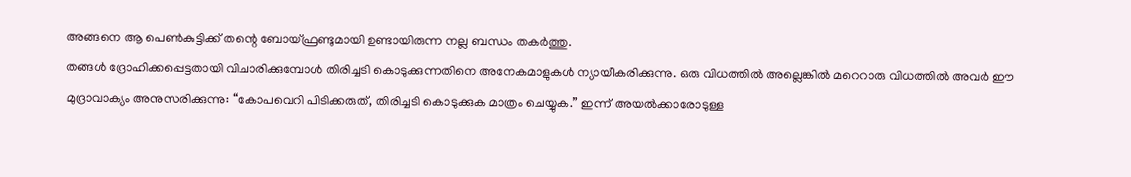അങ്ങനെ ആ പെൺകുട്ടിക്ക് തന്റെ ബോയ്ഫ്രണ്ടുമായി ഉണ്ടായിരുന്ന നല്ല ബന്ധം തകർത്തു.
തങ്ങൾ ദ്രോഹിക്കപ്പെട്ടതായി വിചാരിക്കുമ്പോൾ തിരിച്ചടി കൊടുക്കുന്നതിനെ അനേകമാളുകൾ ന്യായീകരിക്കുന്നു. ഒരു വിധത്തിൽ അല്ലെങ്കിൽ മറെറാരു വിധത്തിൽ അവർ ഈ മുദ്രാവാക്യം അനുസരിക്കുന്നു: “കോപവെറി പിടിക്കരുത്, തിരിച്ചടി കൊടുക്കുക മാത്രം ചെയ്യുക.” ഇന്ന് അയൽക്കാരോടുള്ള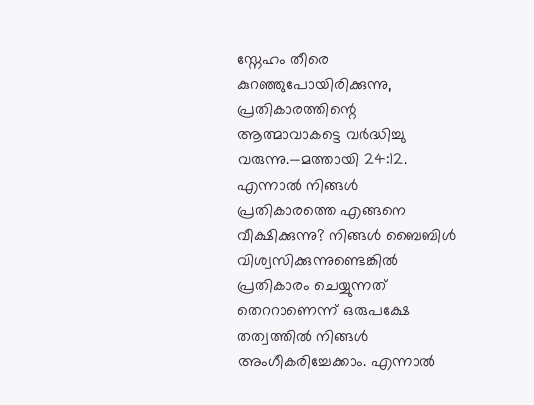സ്നേഹം തീരെ കുറഞ്ഞുപോയിരിക്കുന്നു, പ്രതികാരത്തിന്റെ ആത്മാവാകട്ടെ വർദ്ധിച്ചു വരുന്നു.—മത്തായി 24:12.
എന്നാൽ നിങ്ങൾ പ്രതികാരത്തെ എങ്ങനെ വീക്ഷിക്കുന്നു? നിങ്ങൾ ബൈബിൾ വിശ്വസിക്കുന്നുണ്ടെങ്കിൽ പ്രതികാരം ചെയ്യുന്നത് തെററാണെന്ന് ഒരുപക്ഷേ തത്വത്തിൽ നിങ്ങൾ അംഗീകരിച്ചേക്കാം. എന്നാൽ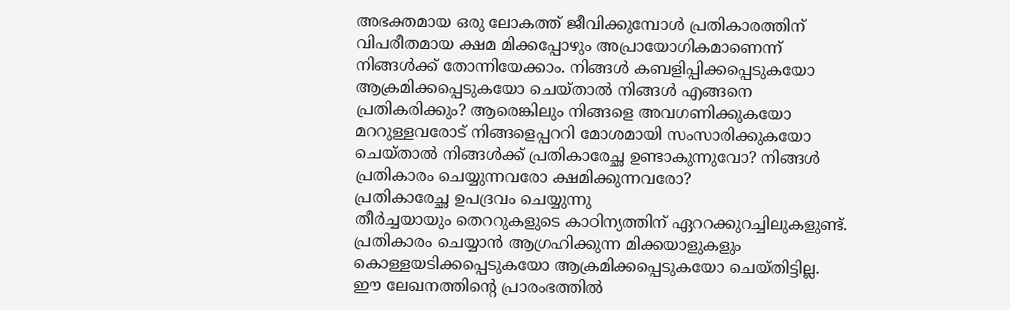അഭക്തമായ ഒരു ലോകത്ത് ജീവിക്കുമ്പോൾ പ്രതികാരത്തിന് വിപരീതമായ ക്ഷമ മിക്കപ്പോഴും അപ്രായോഗികമാണെന്ന് നിങ്ങൾക്ക് തോന്നിയേക്കാം. നിങ്ങൾ കബളിപ്പിക്കപ്പെടുകയോ ആക്രമിക്കപ്പെടുകയോ ചെയ്താൽ നിങ്ങൾ എങ്ങനെ പ്രതികരിക്കും? ആരെങ്കിലും നിങ്ങളെ അവഗണിക്കുകയോ മററുള്ളവരോട് നിങ്ങളെപ്പററി മോശമായി സംസാരിക്കുകയോ ചെയ്താൽ നിങ്ങൾക്ക് പ്രതികാരേച്ഛ ഉണ്ടാകുന്നുവോ? നിങ്ങൾ പ്രതികാരം ചെയ്യുന്നവരോ ക്ഷമിക്കുന്നവരോ?
പ്രതികാരേച്ഛ ഉപദ്രവം ചെയ്യുന്നു
തീർച്ചയായും തെററുകളുടെ കാഠിന്യത്തിന് ഏററക്കുറച്ചിലുകളുണ്ട്. പ്രതികാരം ചെയ്യാൻ ആഗ്രഹിക്കുന്ന മിക്കയാളുകളും കൊള്ളയടിക്കപ്പെടുകയോ ആക്രമിക്കപ്പെടുകയോ ചെയ്തിട്ടില്ല. ഈ ലേഖനത്തിന്റെ പ്രാരംഭത്തിൽ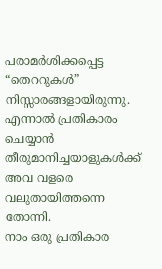പരാമർശിക്കപ്പെട്ട “തെററുകൾ” നിസ്സാരങ്ങളായിരുന്നു. എന്നാൽ പ്രതികാരം ചെയ്യാൻ തീരുമാനിച്ചയാളുകൾക്ക് അവ വളരെ വലുതായിത്തന്നെ തോന്നി.
നാം ഒരു പ്രതികാര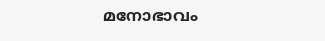മനോഭാവം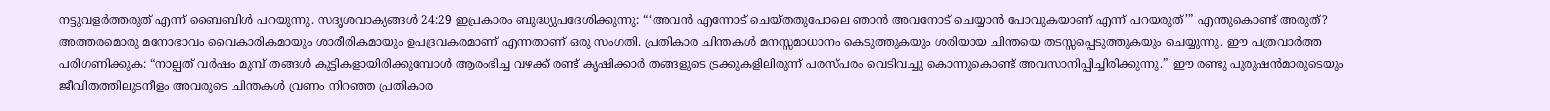നട്ടുവളർത്തരുത് എന്ന് ബൈബിൾ പറയുന്നു. സദൃശവാക്യങ്ങൾ 24:29 ഇപ്രകാരം ബുദ്ധ്യുപദേശിക്കുന്നു: “‘അവൻ എന്നോട് ചെയ്തതുപോലെ ഞാൻ അവനോട് ചെയ്യാൻ പോവുകയാണ് എന്ന് പറയരുത്’” എന്തുകൊണ്ട് അരുത്? അത്തരമൊരു മനോഭാവം വൈകാരികമായും ശാരീരികമായും ഉപദ്രവകരമാണ് എന്നതാണ് ഒരു സംഗതി. പ്രതികാര ചിന്തകൾ മനസ്സമാധാനം കെടുത്തുകയും ശരിയായ ചിന്തയെ തടസ്സപ്പെടുത്തുകയും ചെയ്യുന്നു. ഈ പത്രവാർത്ത പരിഗണിക്കുക: “നാല്പത് വർഷം മുമ്പ് തങ്ങൾ കുട്ടികളായിരിക്കുമ്പോൾ ആരംഭിച്ച വഴക്ക് രണ്ട് കൃഷിക്കാർ തങ്ങളുടെ ട്രക്കുകളിലിരുന്ന് പരസ്പരം വെടിവച്ചു കൊന്നുകൊണ്ട് അവസാനിപ്പിച്ചിരിക്കുന്നു.” ഈ രണ്ടു പുരുഷൻമാരുടെയും ജീവിതത്തിലുടനീളം അവരുടെ ചിന്തകൾ വ്രണം നിറഞ്ഞ പ്രതികാര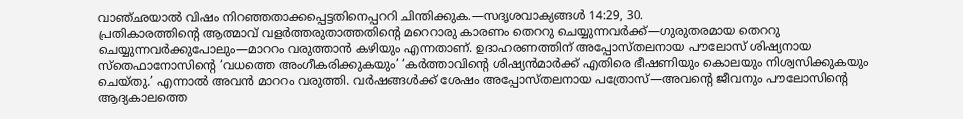വാഞ്ഛയാൽ വിഷം നിറഞ്ഞതാക്കപ്പെട്ടതിനെപ്പററി ചിന്തിക്കുക.—സദൃശവാക്യങ്ങൾ 14:29, 30.
പ്രതികാരത്തിന്റെ ആത്മാവ് വളർത്തരുതാത്തതിന്റെ മറെറാരു കാരണം തെററു ചെയ്യുന്നവർക്ക്—ഗുരുതരമായ തെററു ചെയ്യുന്നവർക്കുപോലും—മാററം വരുത്താൻ കഴിയും എന്നതാണ്. ഉദാഹരണത്തിന് അപ്പോസ്തലനായ പൗലോസ് ശിഷ്യനായ സ്തെഫാനോസിന്റെ ‘വധത്തെ അംഗീകരിക്കുകയും’ ‘കർത്താവിന്റെ ശിഷ്യൻമാർക്ക് എതിരെ ഭീഷണിയും കൊലയും നിശ്വസിക്കുകയും ചെയ്തു.’ എന്നാൽ അവൻ മാററം വരുത്തി. വർഷങ്ങൾക്ക് ശേഷം അപ്പോസ്തലനായ പത്രോസ്—അവന്റെ ജീവനും പൗലോസിന്റെ ആദ്യകാലത്തെ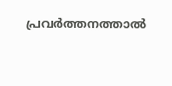പ്രവർത്തനത്താൽ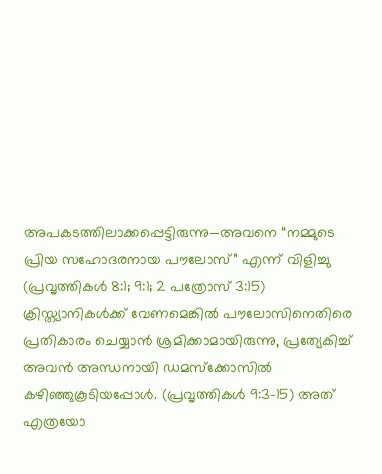അപകടത്തിലാക്കപ്പെട്ടിരുന്നു—അവനെ “നമ്മുടെ പ്രിയ സഹോദരനായ പൗലോസ്” എന്ന് വിളിച്ചു (പ്രവൃത്തികൾ 8:1; 9:1; 2 പത്രോസ് 3:15) ക്രിസ്ത്യാനികൾക്ക് വേണമെങ്കിൽ പൗലോസിനെതിരെ പ്രതികാരം ചെയ്യാൻ ശ്രമിക്കാമായിരുന്നു, പ്രത്യേകിച്ച് അവൻ അന്ധനായി ഡമസ്ക്കോസിൽ കഴിഞ്ഞുകൂടിയപ്പോൾ. (പ്രവൃത്തികൾ 9:3-15) അത് എത്രയോ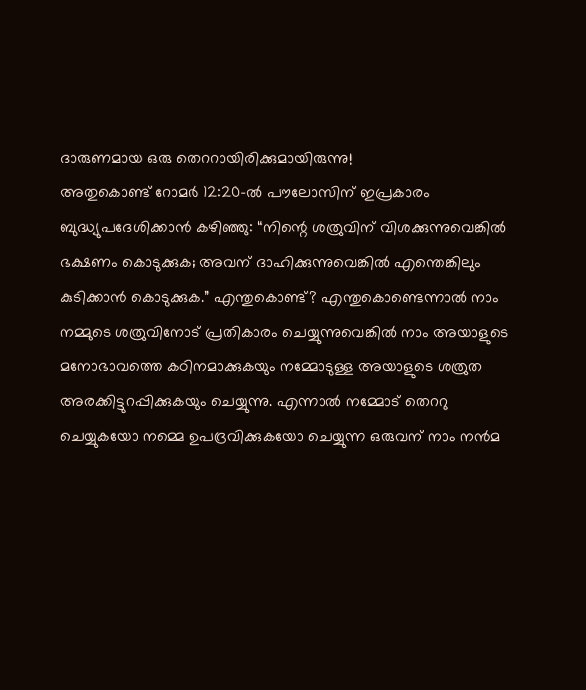ദാരുണമായ ഒരു തെററായിരിക്കുമായിരുന്നു!
അതുകൊണ്ട് റോമർ 12:20-ൽ പൗലോസിന് ഇപ്രകാരം ബുദ്ധ്യുപദേശിക്കാൻ കഴിഞ്ഞു: “നിന്റെ ശത്രുവിന് വിശക്കുന്നുവെങ്കിൽ ഭക്ഷണം കൊടുക്കുക; അവന് ദാഹിക്കുന്നുവെങ്കിൽ എന്തെങ്കിലും കുടിക്കാൻ കൊടുക്കുക.” എന്തുകൊണ്ട്? എന്തുകൊണ്ടെന്നാൽ നാം നമ്മുടെ ശത്രുവിനോട് പ്രതികാരം ചെയ്യുന്നുവെങ്കിൽ നാം അയാളുടെ മനോഭാവത്തെ കഠിനമാക്കുകയും നമ്മോടുള്ള അയാളുടെ ശത്രുത അരക്കിട്ടുറപ്പിക്കുകയും ചെയ്യുന്നു. എന്നാൽ നമ്മോട് തെററു ചെയ്യുകയോ നമ്മെ ഉപദ്രവിക്കുകയോ ചെയ്യുന്ന ഒരുവന് നാം നൻമ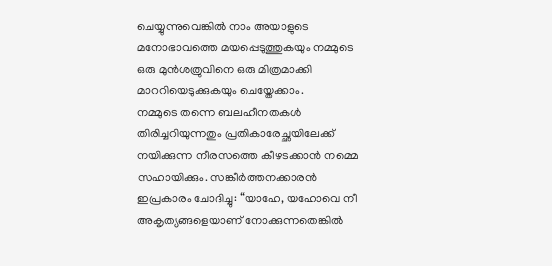ചെയ്യുന്നുവെങ്കിൽ നാം അയാളുടെ മനോഭാവത്തെ മയപ്പെടുത്തുകയും നമ്മുടെ ഒരു മുൻശത്രുവിനെ ഒരു മിത്രമാക്കി മാററിയെടുക്കുകയും ചെയ്തേക്കാം.
നമ്മുടെ തന്നെ ബലഹീനതകൾ തിരിച്ചറിയുന്നതും പ്രതികാരേച്ഛയിലേക്ക് നയിക്കുന്ന നീരസത്തെ കീഴടക്കാൻ നമ്മെ സഹായിക്കും. സങ്കീർത്തനക്കാരൻ ഇപ്രകാരം ചോദിച്ചു: “യാഹേ, യഹോവെ നീ അകൃത്യങ്ങളെയാണ് നോക്കുന്നതെങ്കിൽ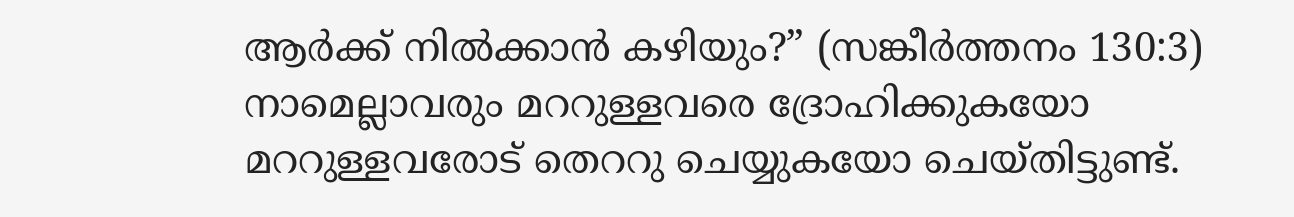ആർക്ക് നിൽക്കാൻ കഴിയും?” (സങ്കീർത്തനം 130:3) നാമെല്ലാവരും മററുള്ളവരെ ദ്രോഹിക്കുകയോ മററുള്ളവരോട് തെററു ചെയ്യുകയോ ചെയ്തിട്ടുണ്ട്.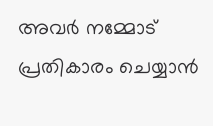അവർ നമ്മോട് പ്രതികാരം ചെയ്യാൻ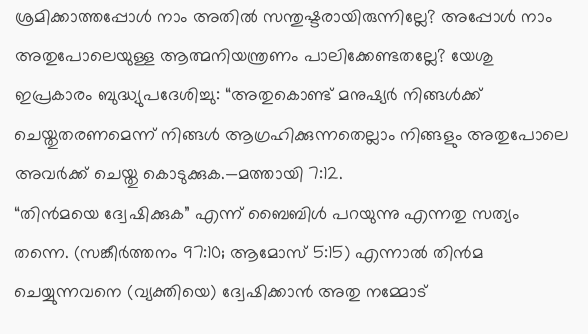ശ്രമിക്കാത്തപ്പോൾ നാം അതിൽ സന്തുഷ്ടരായിരുന്നില്ലേ? അപ്പോൾ നാം അതുപോലെയുള്ള ആത്മനിയന്ത്രണം പാലിക്കേണ്ടതല്ലേ? യേശു ഇപ്രകാരം ബുദ്ധ്യുപദേശിച്ചു: “അതുകൊണ്ട് മനുഷ്യർ നിങ്ങൾക്ക് ചെയ്തുതരണമെന്ന് നിങ്ങൾ ആഗ്രഹിക്കുന്നതെല്ലാം നിങ്ങളും അതുപോലെ അവർക്ക് ചെയ്തു കൊടുക്കുക.—മത്തായി 7:12.
“തിൻമയെ ദ്വേഷിക്കുക” എന്ന് ബൈബിൾ പറയുന്നു എന്നതു സത്യം തന്നെ. (സങ്കീർത്തനം 97:10; ആമോസ് 5:15) എന്നാൽ തിൻമ ചെയ്യുന്നവനെ (വ്യക്തിയെ) ദ്വേഷിക്കാൻ അതു നമ്മോട്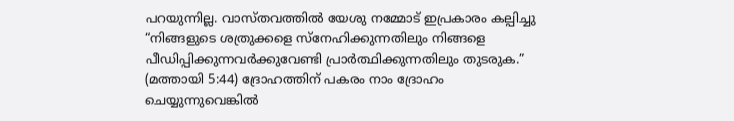പറയുന്നില്ല. വാസ്തവത്തിൽ യേശു നമ്മോട് ഇപ്രകാരം കല്പിച്ചു “നിങ്ങളുടെ ശത്രുക്കളെ സ്നേഹിക്കുന്നതിലും നിങ്ങളെ പീഡിപ്പിക്കുന്നവർക്കുവേണ്ടി പ്രാർത്ഥിക്കുന്നതിലും തുടരുക.” (മത്തായി 5:44) ദ്രോഹത്തിന് പകരം നാം ദ്രോഹം ചെയ്യുന്നുവെങ്കിൽ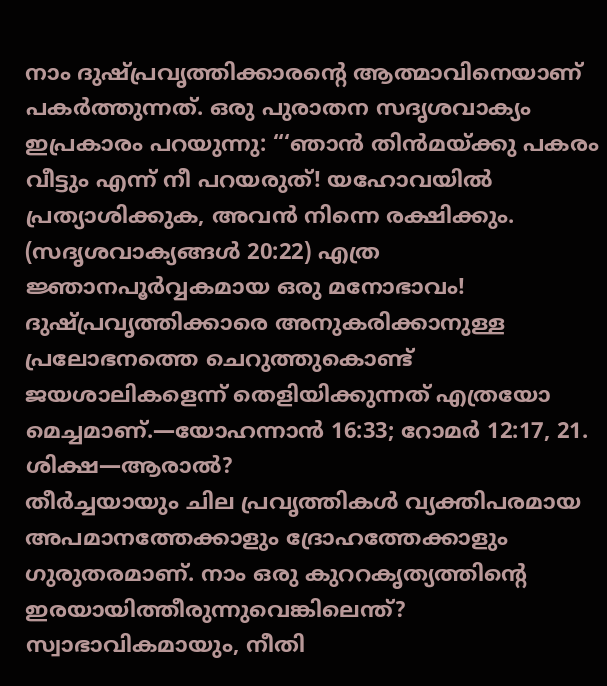നാം ദുഷ്പ്രവൃത്തിക്കാരന്റെ ആത്മാവിനെയാണ് പകർത്തുന്നത്. ഒരു പുരാതന സദൃശവാക്യം ഇപ്രകാരം പറയുന്നു: “‘ഞാൻ തിൻമയ്ക്കു പകരം വീട്ടും എന്ന് നീ പറയരുത്! യഹോവയിൽ പ്രത്യാശിക്കുക, അവൻ നിന്നെ രക്ഷിക്കും. (സദൃശവാക്യങ്ങൾ 20:22) എത്ര ജ്ഞാനപൂർവ്വകമായ ഒരു മനോഭാവം! ദുഷ്പ്രവൃത്തിക്കാരെ അനുകരിക്കാനുള്ള പ്രലോഭനത്തെ ചെറുത്തുകൊണ്ട് ജയശാലികളെന്ന് തെളിയിക്കുന്നത് എത്രയോ മെച്ചമാണ്.—യോഹന്നാൻ 16:33; റോമർ 12:17, 21.
ശിക്ഷ—ആരാൽ?
തീർച്ചയായും ചില പ്രവൃത്തികൾ വ്യക്തിപരമായ അപമാനത്തേക്കാളും ദ്രോഹത്തേക്കാളും ഗുരുതരമാണ്. നാം ഒരു കുററകൃത്യത്തിന്റെ ഇരയായിത്തീരുന്നുവെങ്കിലെന്ത്? സ്വാഭാവികമായും, നീതി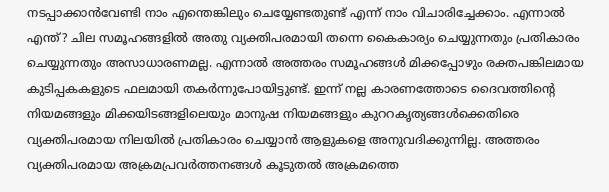നടപ്പാക്കാൻവേണ്ടി നാം എന്തെങ്കിലും ചെയ്യേണ്ടതുണ്ട് എന്ന് നാം വിചാരിച്ചേക്കാം. എന്നാൽ എന്ത്? ചില സമൂഹങ്ങളിൽ അതു വ്യക്തിപരമായി തന്നെ കൈകാര്യം ചെയ്യുന്നതും പ്രതികാരം ചെയ്യുന്നതും അസാധാരണമല്ല. എന്നാൽ അത്തരം സമൂഹങ്ങൾ മിക്കപ്പോഴും രക്തപങ്കിലമായ കുടിപ്പകകളുടെ ഫലമായി തകർന്നുപോയിട്ടുണ്ട്. ഇന്ന് നല്ല കാരണത്തോടെ ദൈവത്തിന്റെ നിയമങ്ങളും മിക്കയിടങ്ങളിലെയും മാനുഷ നിയമങ്ങളും കുററകൃത്യങ്ങൾക്കെതിരെ വ്യക്തിപരമായ നിലയിൽ പ്രതികാരം ചെയ്യാൻ ആളുകളെ അനുവദിക്കുന്നില്ല. അത്തരം വ്യക്തിപരമായ അക്രമപ്രവർത്തനങ്ങൾ കൂടുതൽ അക്രമത്തെ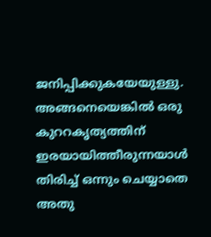ജനിപ്പിക്കുകയേയുള്ളു.
അങ്ങനെയെങ്കിൽ ഒരു കുററകൃത്യത്തിന് ഇരയായിത്തീരുന്നയാൾ തിരിച്ച് ഒന്നും ചെയ്യാതെ അതു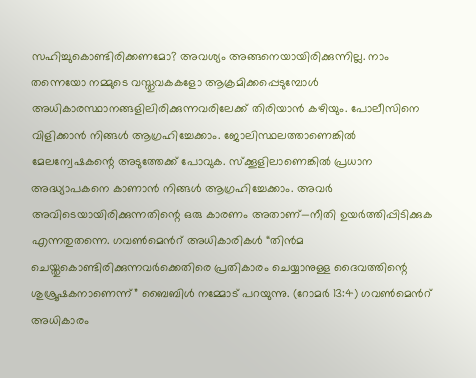സഹിച്ചുകൊണ്ടിരിക്കണമോ? അവശ്യം അങ്ങനെയായിരിക്കുന്നില്ല. നാം തന്നെയോ നമ്മുടെ വസ്തുവകകളോ ആക്രമിക്കപ്പെടുമ്പോൾ അധികാരസ്ഥാനങ്ങളിലിരിക്കുന്നവരിലേക്ക് തിരിയാൻ കഴിയും. പോലീസിനെ വിളിക്കാൻ നിങ്ങൾ ആഗ്രഹിച്ചേക്കാം. ജോലിസ്ഥലത്താണെങ്കിൽ മേലന്വേഷകന്റെ അടുത്തേക്ക് പോവുക. സ്ക്കൂളിലാണെങ്കിൽ പ്രധാന അദ്ധ്യാപകനെ കാണാൻ നിങ്ങൾ ആഗ്രഹിച്ചേക്കാം. അവർ അവിടെയായിരിക്കുന്നതിന്റെ ഒരു കാരണം അതാണ്—നീതി ഉയർത്തിപ്പിടിക്കുക എന്നതുതന്നെ. ഗവൺമെൻറ് അധികാരികൾ “തിൻമ ചെയ്തുകൊണ്ടിരിക്കുന്നവർക്കെതിരെ പ്രതികാരം ചെയ്യാനുള്ള ദൈവത്തിന്റെ ശുശ്രൂഷകനാണെന്ന്” ബൈബിൾ നമ്മോട് പറയുന്നു. (റോമർ 13:4) ഗവൺമെൻറ് അധികാരം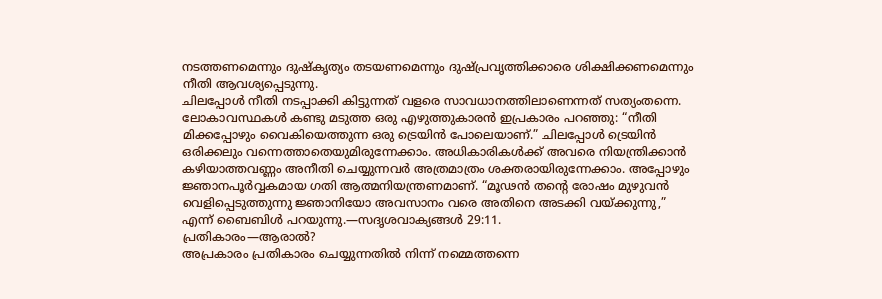നടത്തണമെന്നും ദുഷ്കൃത്യം തടയണമെന്നും ദുഷ്പ്രവൃത്തിക്കാരെ ശിക്ഷിക്കണമെന്നും നീതി ആവശ്യപ്പെടുന്നു.
ചിലപ്പോൾ നീതി നടപ്പാക്കി കിട്ടുന്നത് വളരെ സാവധാനത്തിലാണെന്നത് സത്യംതന്നെ. ലോകാവസ്ഥകൾ കണ്ടു മടുത്ത ഒരു എഴുത്തുകാരൻ ഇപ്രകാരം പറഞ്ഞു: “നീതി മിക്കപ്പോഴും വൈകിയെത്തുന്ന ഒരു ട്രെയിൻ പോലെയാണ്.” ചിലപ്പോൾ ട്രെയിൻ ഒരിക്കലും വന്നെത്താതെയുമിരുന്നേക്കാം. അധികാരികൾക്ക് അവരെ നിയന്ത്രിക്കാൻ കഴിയാത്തവണ്ണം അനീതി ചെയ്യുന്നവർ അത്രമാത്രം ശക്തരായിരുന്നേക്കാം. അപ്പോഴും ജ്ഞാനപൂർവ്വകമായ ഗതി ആത്മനിയന്ത്രണമാണ്. “മൂഢൻ തന്റെ രോഷം മുഴുവൻ വെളിപ്പെടുത്തുന്നു ജ്ഞാനിയോ അവസാനം വരെ അതിനെ അടക്കി വയ്ക്കുന്നു,” എന്ന് ബൈബിൾ പറയുന്നു.—സദൃശവാക്യങ്ങൾ 29:11.
പ്രതികാരം—ആരാൽ?
അപ്രകാരം പ്രതികാരം ചെയ്യുന്നതിൽ നിന്ന് നമ്മെത്തന്നെ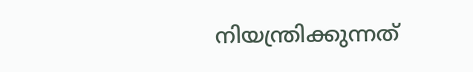നിയന്ത്രിക്കുന്നത്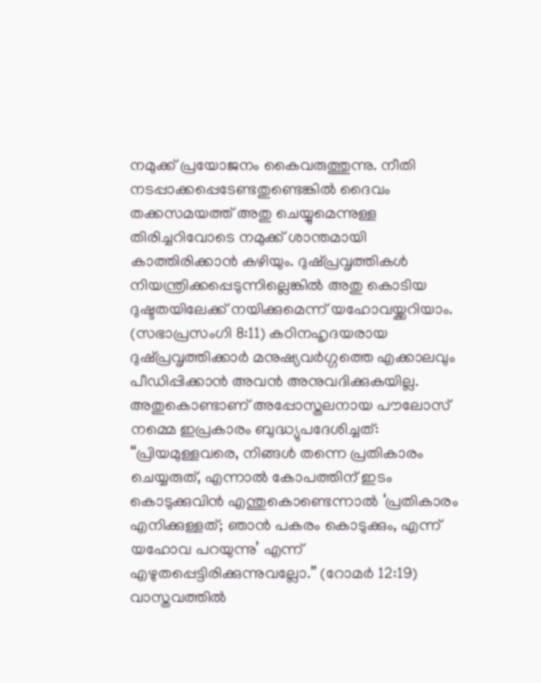നമുക്ക് പ്രയോജനം കൈവരുത്തുന്നു. നീതി നടപ്പാക്കപ്പെടേണ്ടതുണ്ടെങ്കിൽ ദൈവം തക്കസമയത്ത് അതു ചെയ്യുമെന്നുള്ള തിരിച്ചറിവോടെ നമുക്ക് ശാന്തമായി കാത്തിരിക്കാൻ കഴിയും. ദുഷ്പ്രവൃത്തികൾ നിയന്ത്രിക്കപ്പെടുന്നില്ലെങ്കിൽ അതു കൊടിയ ദുഷ്ടതയിലേക്ക് നയിക്കുമെന്ന് യഹോവയ്ക്കറിയാം. (സഭാപ്രസംഗി 8:11) കഠിനഹൃദയരായ ദുഷ്പ്രവൃത്തിക്കാർ മനുഷ്യവർഗ്ഗത്തെ എക്കാലവും പീഡിപ്പിക്കാൻ അവൻ അനുവദിക്കുകയില്ല. അതുകൊണ്ടാണ് അപ്പോസ്തലനായ പൗലോസ് നമ്മെ ഇപ്രകാരം ബുദ്ധ്യുപദേശിച്ചത്: “പ്രിയമുള്ളവരെ, നിങ്ങൾ തന്നെ പ്രതികാരം ചെയ്യരുത്, എന്നാൽ കോപത്തിന് ഇടം കൊടുക്കുവിൻ എന്തുകൊണ്ടെന്നാൽ ‘പ്രതികാരം എനിക്കുള്ളത്; ഞാൻ പകരം കൊടുക്കും, എന്ന് യഹോവ പറയുന്നു’ എന്ന് എഴുതപ്പെട്ടിരിക്കുന്നുവല്ലോ.” (റോമർ 12:19) വാസ്തവത്തിൽ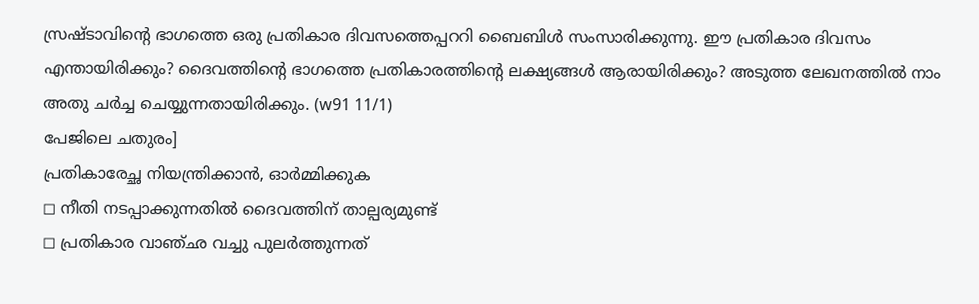സ്രഷ്ടാവിന്റെ ഭാഗത്തെ ഒരു പ്രതികാര ദിവസത്തെപ്പററി ബൈബിൾ സംസാരിക്കുന്നു. ഈ പ്രതികാര ദിവസം എന്തായിരിക്കും? ദൈവത്തിന്റെ ഭാഗത്തെ പ്രതികാരത്തിന്റെ ലക്ഷ്യങ്ങൾ ആരായിരിക്കും? അടുത്ത ലേഖനത്തിൽ നാം അതു ചർച്ച ചെയ്യുന്നതായിരിക്കും. (w91 11/1)
പേജിലെ ചതുരം]
പ്രതികാരേച്ഛ നിയന്ത്രിക്കാൻ, ഓർമ്മിക്കുക
◻ നീതി നടപ്പാക്കുന്നതിൽ ദൈവത്തിന് താല്പര്യമുണ്ട്
◻ പ്രതികാര വാഞ്ഛ വച്ചു പുലർത്തുന്നത്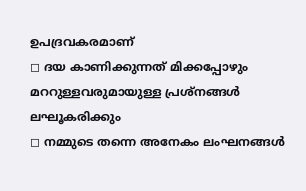ഉപദ്രവകരമാണ്
◻ ദയ കാണിക്കുന്നത് മിക്കപ്പോഴും മററുള്ളവരുമായുള്ള പ്രശ്നങ്ങൾ ലഘൂകരിക്കും
◻ നമ്മുടെ തന്നെ അനേകം ലംഘനങ്ങൾ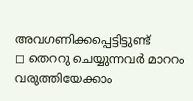അവഗണിക്കപ്പെട്ടിട്ടുണ്ട്
◻ തെററു ചെയ്യുന്നവർ മാററം വരുത്തിയേക്കാം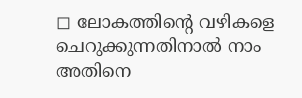◻ ലോകത്തിന്റെ വഴികളെ ചെറുക്കുന്നതിനാൽ നാം അതിനെ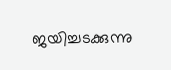ജയിച്ചടക്കുന്നു